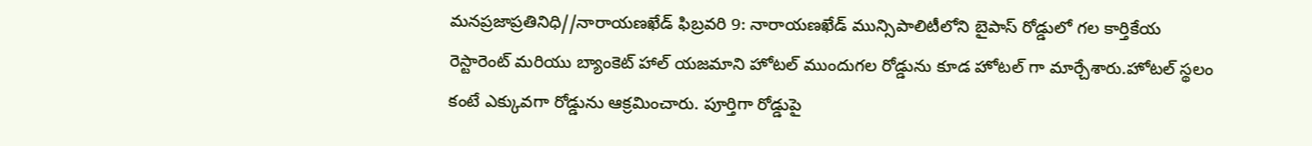మనప్రజాప్రతినిధి//నారాయణఖేడ్ ఫిబ్రవరి 9: నారాయణఖేడ్ మున్సిపాలిటీలోని బైపాస్ రోడ్డులో గల కార్తికేయ రెస్టారెంట్ మరియు బ్యాంకెట్ హాల్ యజమాని హోటల్ ముందుగల రోడ్డును కూడ హోటల్ గా మార్చేశారు.హోటల్ స్థలం కంటే ఎక్కువగా రోడ్డును ఆక్రమించారు. పూర్తిగా రోడ్డుపై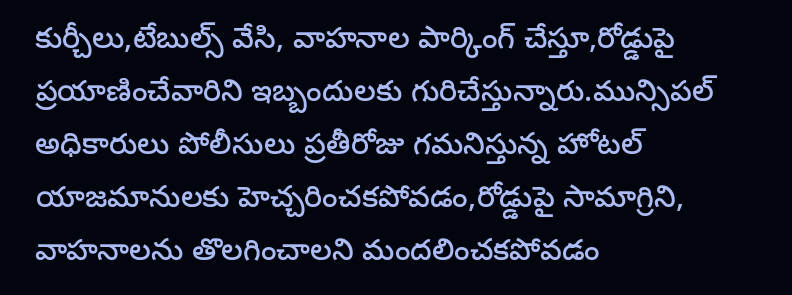కుర్చీలు,టేబుల్స్ వేసి, వాహనాల పార్కింగ్ చేస్తూ,రోడ్డుపై ప్రయాణించేవారిని ఇబ్బందులకు గురిచేస్తున్నారు.మున్సిపల్ అధికారులు పోలీసులు ప్రతీరోజు గమనిస్తున్న హోటల్ యాజమానులకు హెచ్చరించకపోవడం,రోడ్డుపై సామాగ్రిని, వాహనాలను తొలగించాలని మందలించకపోవడం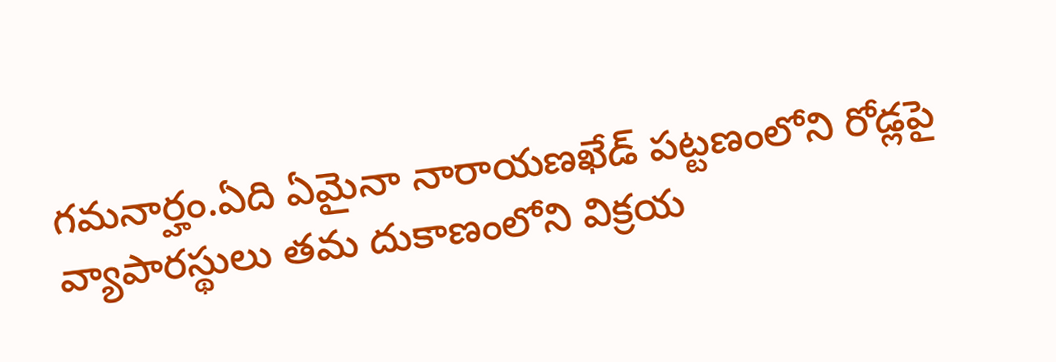గమనార్హం.ఏది ఏమైనా నారాయణఖేడ్ పట్టణంలోని రోడ్లపై వ్యాపారస్థులు తమ దుకాణంలోని విక్రయ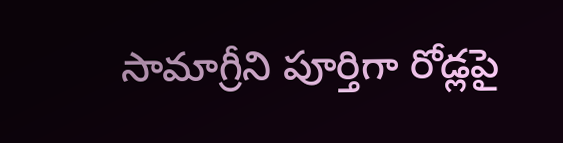సామాగ్రీని పూర్తిగా రోడ్లపై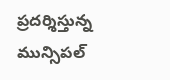ప్రదర్శిస్తున్న మున్సిపల్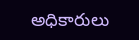అధికారులు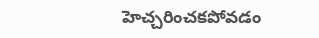హెచ్చరించకపోవడం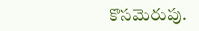కొసమెరుపు.